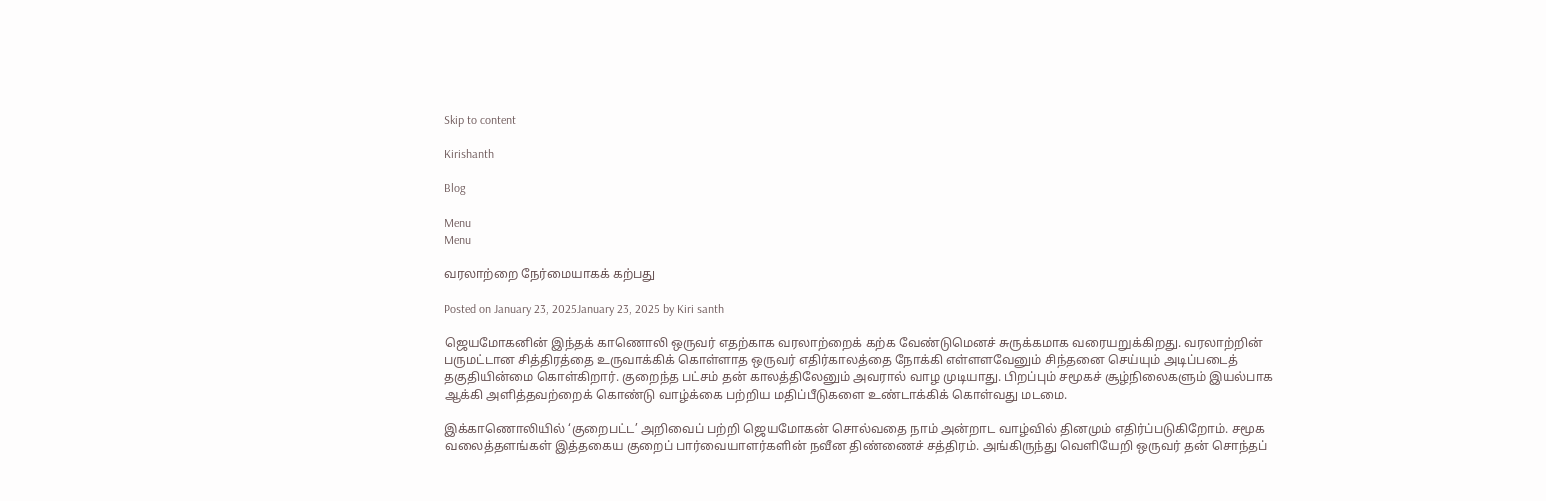Skip to content

Kirishanth

Blog

Menu
Menu

வரலாற்றை நேர்மையாகக் கற்பது

Posted on January 23, 2025January 23, 2025 by Kiri santh

ஜெயமோகனின் இந்தக் காணொலி ஒருவர் எதற்காக வரலாற்றைக் கற்க வேண்டுமெனச் சுருக்கமாக வரையறுக்கிறது. வரலாற்றின் பருமட்டான சித்திரத்தை உருவாக்கிக் கொள்ளாத ஒருவர் எதிர்காலத்தை நோக்கி எள்ளளவேனும் சிந்தனை செய்யும் அடிப்படைத் தகுதியின்மை கொள்கிறார். குறைந்த பட்சம் தன் காலத்திலேனும் அவரால் வாழ முடியாது. பிறப்பும் சமூகச் சூழ்நிலைகளும் இயல்பாக ஆக்கி அளித்தவற்றைக் கொண்டு வாழ்க்கை பற்றிய மதிப்பீடுகளை உண்டாக்கிக் கொள்வது மடமை.

இக்காணொலியில் ‘குறைபட்ட’ அறிவைப் பற்றி ஜெயமோகன் சொல்வதை நாம் அன்றாட வாழ்வில் தினமும் எதிர்ப்படுகிறோம். சமூக வலைத்தளங்கள் இத்தகைய குறைப் பார்வையாளர்களின் நவீன திண்ணைச் சத்திரம். அங்கிருந்து வெளியேறி ஒருவர் தன் சொந்தப்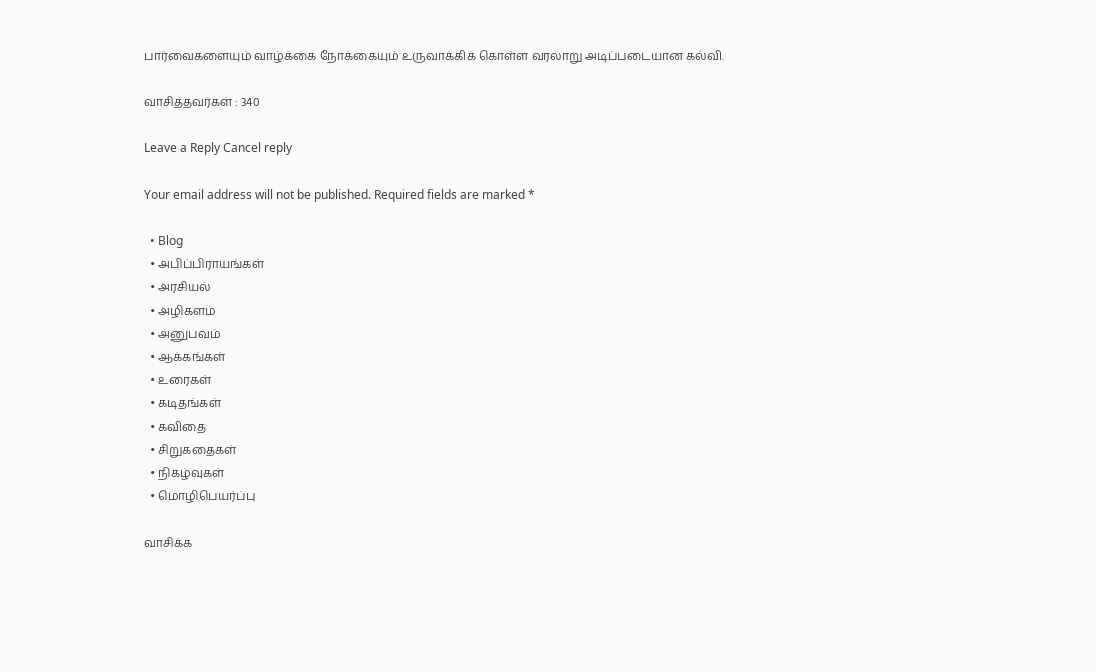பார்வைகளையும் வாழ்க்கை நோக்கையும் உருவாக்கிக் கொள்ள வரலாறு அடிப்படையான கல்வி.

வாசித்தவர்கள் : 340

Leave a Reply Cancel reply

Your email address will not be published. Required fields are marked *

  • Blog
  • அபிப்பிராயங்கள்
  • அரசியல்
  • அழிகளம்
  • அனுபவம்
  • ஆக்கங்கள்
  • உரைகள்
  • கடிதங்கள்
  • கவிதை
  • சிறுகதைகள்
  • நிகழ்வுகள்
  • மொழிபெயர்ப்பு

வாசிக்க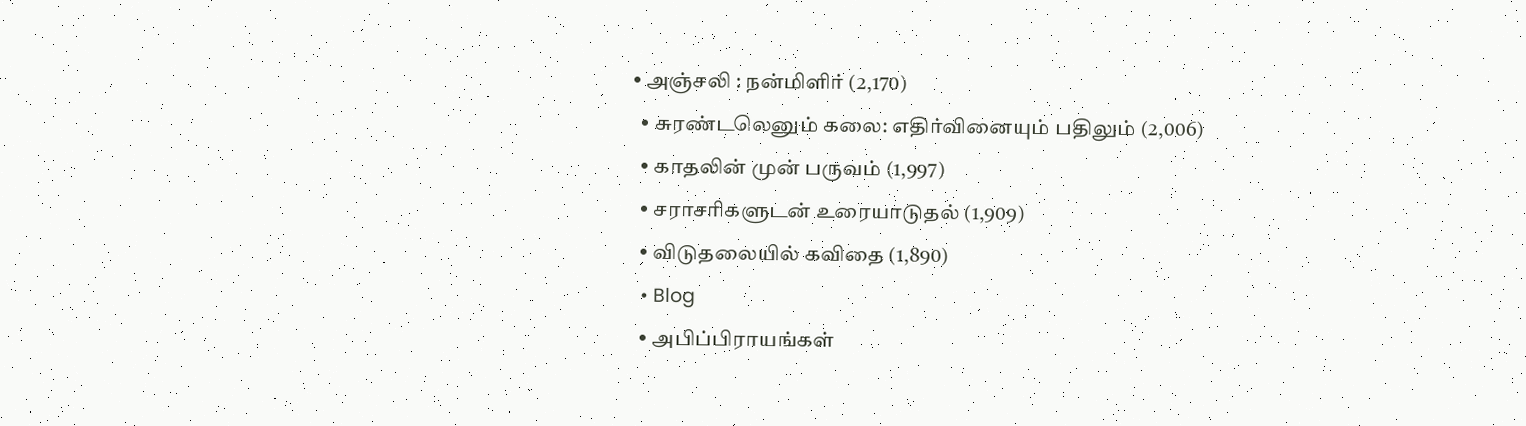• அஞ்சலி : நன்மிளிர் (2,170)
  • சுரண்டலெனும் கலை: எதிர்வினையும் பதிலும் (2,006)
  • காதலின் முன் பருவம் (1,997)
  • சராசரிகளுடன் உரையாடுதல் (1,909)
  • விடுதலையில் கவிதை (1,890)
  • Blog
  • அபிப்பிராயங்கள்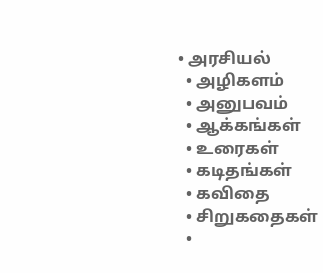• அரசியல்
  • அழிகளம்
  • அனுபவம்
  • ஆக்கங்கள்
  • உரைகள்
  • கடிதங்கள்
  • கவிதை
  • சிறுகதைகள்
  •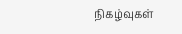நிகழ்வுகள்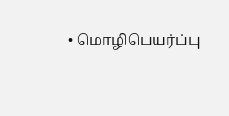• மொழிபெயர்ப்பு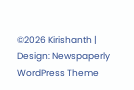©2026 Kirishanth | Design: Newspaperly WordPress Theme